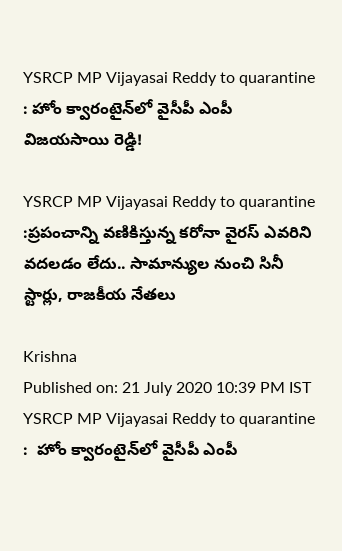YSRCP MP Vijayasai Reddy to quarantine : హోం క్వారంటైన్‌లో వైసీపీ ఎంపీ విజయసాయి రెడ్డి!

YSRCP MP Vijayasai Reddy to quarantine :ప్రపంచాన్ని వణికిస్తున్న కరోనా వైరస్ ఎవరిని వదలడం లేదు.. సామాన్యుల నుంచి సినీ స్టార్లు, రాజకీయ నేతలు

Krishna
Published on: 21 July 2020 10:39 PM IST
YSRCP MP Vijayasai Reddy to quarantine :  హోం క్వారంటైన్‌లో వైసీపీ ఎంపీ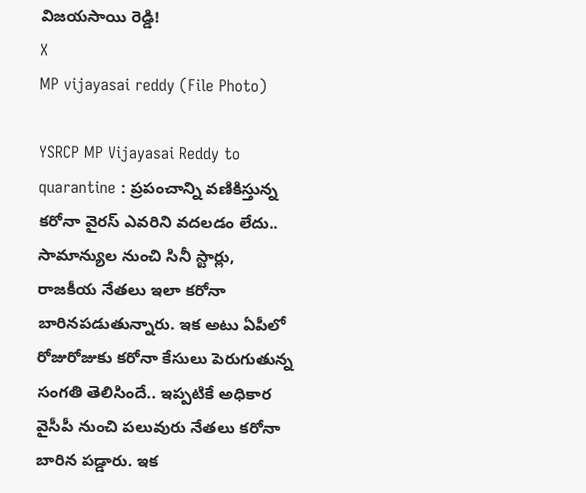విజయసాయి రెడ్డి!
X
MP vijayasai reddy (File Photo)

YSRCP MP Vijayasai Reddy to quarantine : ప్రపంచాన్ని వణికిస్తున్న కరోనా వైరస్ ఎవరిని వదలడం లేదు.. సామాన్యుల నుంచి సినీ స్టార్లు, రాజకీయ నేతలు ఇలా కరోనా బారినపడుతున్నారు. ఇక అటు ఏపీలో రోజురోజుకు కరోనా కేసులు పెరుగుతున్న సంగతి తెలిసిందే.. ఇప్పటికే అధికార వైసీపీ నుంచి పలువురు నేతలు కరోనా బారిన పడ్డారు. ఇక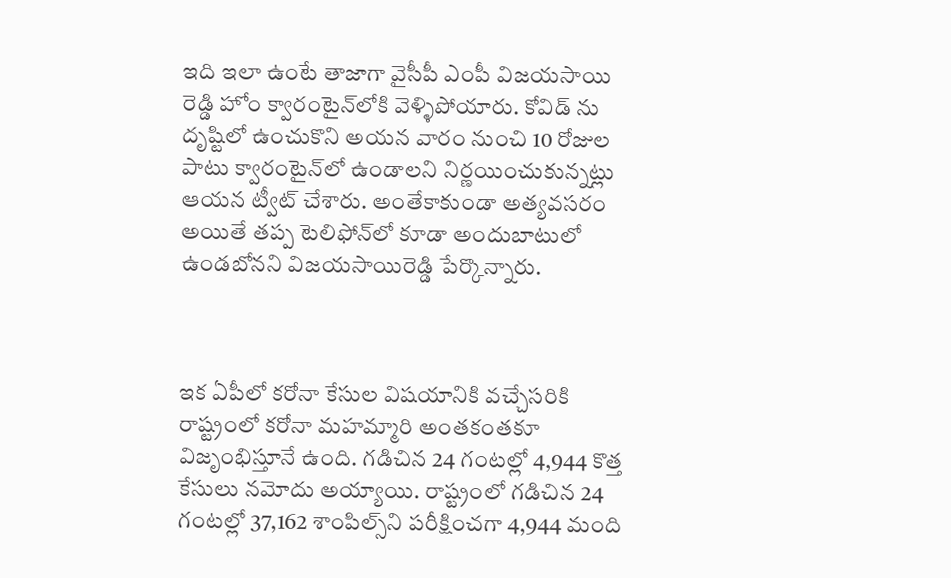ఇది ఇలా ఉంటే తాజాగా వైసీపీ ఎంపీ విజయసాయి రెడ్డి హోం క్వారంటైన్‌లోకి వెళ్ళిపోయారు. కోవిడ్ ను దృష్టిలో ఉంచుకొని అయన వారం నుంచి 10 రోజుల పాటు క్వారంటైన్‌లో ఉండాలని నిర్ణయించుకున్నట్లు ఆయన ట్వీట్ చేశారు. అంతేకాకుండా అత్యవసరం అయితే తప్ప టెలిఫోన్‌లో కూడా అందుబాటులో ఉండబోనని విజయసాయిరెడ్డి పేర్కొన్నారు.



ఇక ఏపీలో కరోనా కేసుల విషయానికి వచ్చేసరికి రాష్ట్రంలో కరోనా మహమ్మారి అంతకంతకూ విజృంభిస్తూనే ఉంది. గడిచిన 24 గంటల్లో 4,944 కొత్త కేసులు నమోదు అయ్యాయి. రాష్ట్రంలో గడిచిన 24 గంటల్లో 37,162 శాంపిల్స్‌ని పరీక్షించగా 4,944 మంది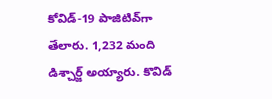కోవిడ్-19 పాజిటివ్‌గా తేలారు. 1,232 మంది డిశ్చార్జ్ అయ్యారు. కొవిడ్‌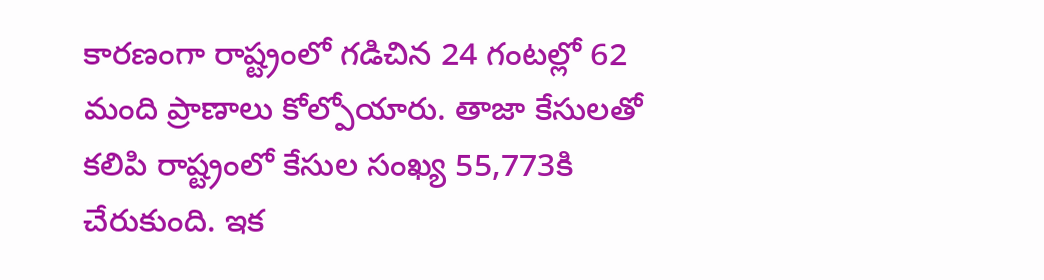కారణంగా రాష్ట్రంలో గడిచిన 24 గంటల్లో 62 మంది ప్రాణాలు కోల్పోయారు. తాజా కేసులతో కలిపి రాష్ట్రంలో కేసుల సంఖ్య 55,773కి చేరుకుంది. ఇక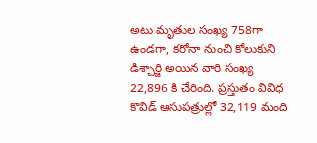అటు మృతుల సంఖ్య 758గా ఉండగా, కరోనా నుంచి కోలుకుని డిశ్చార్జి అయిన వారి సంఖ్య 22,896 కి చేరింది. ప్రస్తుతం వివిధ కొవిడ్‌ ఆసుపత్రుల్లో 32,119 మంది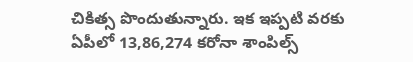చికిత్స పొందుతున్నారు. ఇక ఇప్పటి వరకు ఏపీలో 13,86,274 కరోనా శాంపిల్స్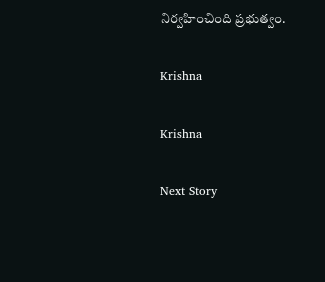నిర్వహించింది ప్రభుత్వం.

Krishna

Krishna

Next Story